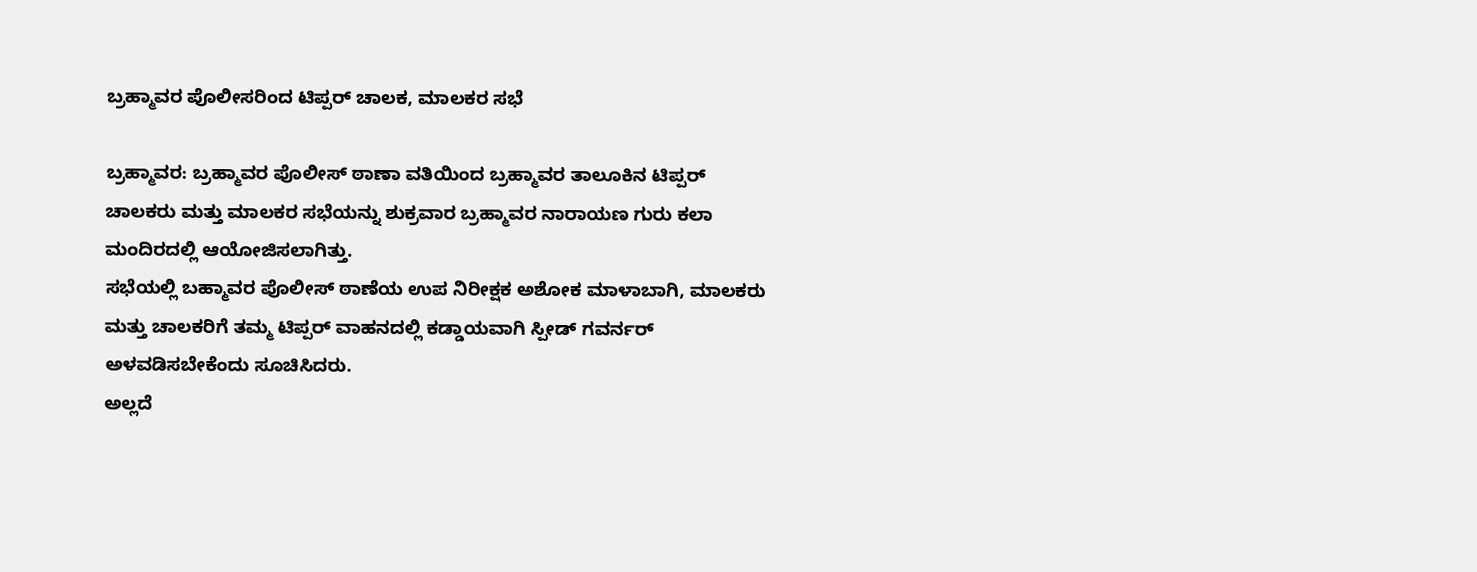ಬ್ರಹ್ಮಾವರ ಪೊಲೀಸರಿಂದ ಟಿಪ್ಪರ್ ಚಾಲಕ, ಮಾಲಕರ ಸಭೆ

ಬ್ರಹ್ಮಾವರ: ಬ್ರಹ್ಮಾವರ ಪೊಲೀಸ್ ಠಾಣಾ ವತಿಯಿಂದ ಬ್ರಹ್ಮಾವರ ತಾಲೂಕಿನ ಟಿಪ್ಪರ್ ಚಾಲಕರು ಮತ್ತು ಮಾಲಕರ ಸಭೆಯನ್ನು ಶುಕ್ರವಾರ ಬ್ರಹ್ಮಾವರ ನಾರಾಯಣ ಗುರು ಕಲಾ ಮಂದಿರದಲ್ಲಿ ಆಯೋಜಿಸಲಾಗಿತ್ತು.
ಸಭೆಯಲ್ಲಿ ಬಹ್ಮಾವರ ಪೊಲೀಸ್ ಠಾಣೆಯ ಉಪ ನಿರೀಕ್ಷಕ ಅಶೋಕ ಮಾಳಾಬಾಗಿ, ಮಾಲಕರು ಮತ್ತು ಚಾಲಕರಿಗೆ ತಮ್ಮ ಟಿಪ್ಪರ್ ವಾಹನದಲ್ಲಿ ಕಡ್ಡಾಯವಾಗಿ ಸ್ಪೀಡ್ ಗವರ್ನರ್ ಅಳವಡಿಸಬೇಕೆಂದು ಸೂಚಿಸಿದರು.
ಅಲ್ಲದೆ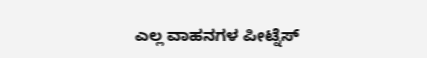ಎಲ್ಲ ವಾಹನಗಳ ಪೀಟ್ನೆಸ್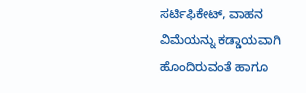ಸರ್ಟಿಫಿಕೇಟ್, ವಾಹನ ವಿಮೆಯನ್ನು ಕಡ್ಡಾಯವಾಗಿ ಹೊಂದಿರುವಂತೆ ಹಾಗೂ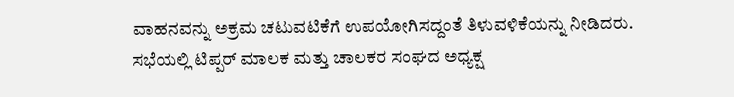ವಾಹನವನ್ನು ಅಕ್ರಮ ಚಟುವಟಿಕೆಗೆ ಉಪಯೋಗಿಸದ್ದಂತೆ ತಿಳುವಳಿಕೆಯನ್ನು ನೀಡಿದರು.
ಸಭೆಯಲ್ಲಿ ಟಿಪ್ಪರ್ ಮಾಲಕ ಮತ್ತು ಚಾಲಕರ ಸಂಘದ ಅಧ್ಯಕ್ಷ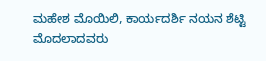ಮಹೇಶ ಮೊಯಿಲಿ, ಕಾರ್ಯದರ್ಶಿ ನಯನ ಶೆಟ್ಟಿ ಮೊದಲಾದವರು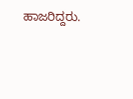ಹಾಜರಿದ್ದರು.